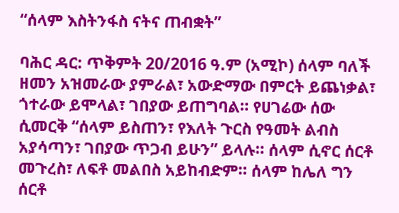“ሰላም እስትንፋስ ናትና ጠብቋት”

ባሕር ዳር: ጥቅምት 20/2016 ዓ.ም (አሚኮ) ሰላም ባለች ዘመን አዝመራው ያምራል፣ አውድማው በምርት ይጨነቃል፣ ጎተራው ይሞላል፣ ገበያው ይጠግባል። የሀገሬው ሰው ሲመርቅ “ሰላም ይስጠን፣ የእለት ጉርስ የዓመት ልብስ አያሳጣን፣ ገበያው ጥጋብ ይሁን” ይላሉ። ሰላም ሲኖር ሰርቶ መጉረስ፣ ለፍቶ መልበስ አይከብድም። ሰላም ከሌለ ግን ሰርቶ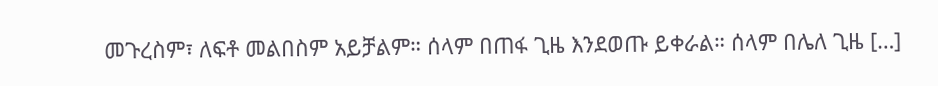መጉረስም፣ ለፍቶ መልበስም አይቻልም። ሰላም በጠፋ ጊዜ እንደወጡ ይቀራል። ሰላም በሌለ ጊዜ […]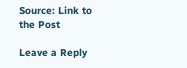Source: Link to the Post

Leave a Reply